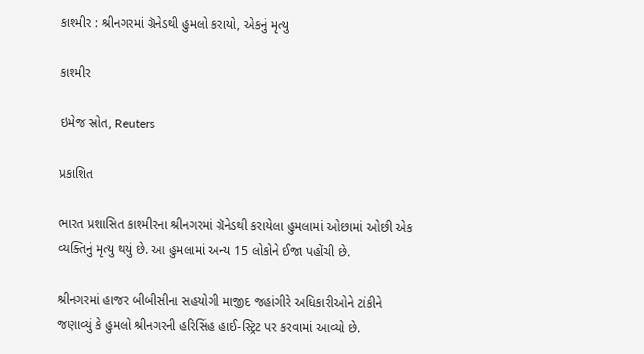કાશ્મીર : શ્રીનગરમાં ગ્રૅનેડથી હુમલો કરાયો, એકનું મૃત્યુ

કાશ્મીર

ઇમેજ સ્રોત, Reuters

પ્રકાશિત

ભારત પ્રશાસિત કાશ્મીરના શ્રીનગરમાં ગ્રૅનેડથી કરાયેલા હુમલામાં ઓછામાં ઓછી એક વ્યક્તિનું મૃત્યુ થયું છે. આ હુમલામાં અન્ય 15 લોકોને ઈજા પહોંચી છે.

શ્રીનગરમાં હાજર બીબીસીના સહયોગી માજીદ જહાંગીરે અધિકારીઓને ટાંકીને જણાવ્યું કે હુમલો શ્રીનગરની હરિસિંહ હાઈ-સ્ટ્રિટ પર કરવામાં આવ્યો છે.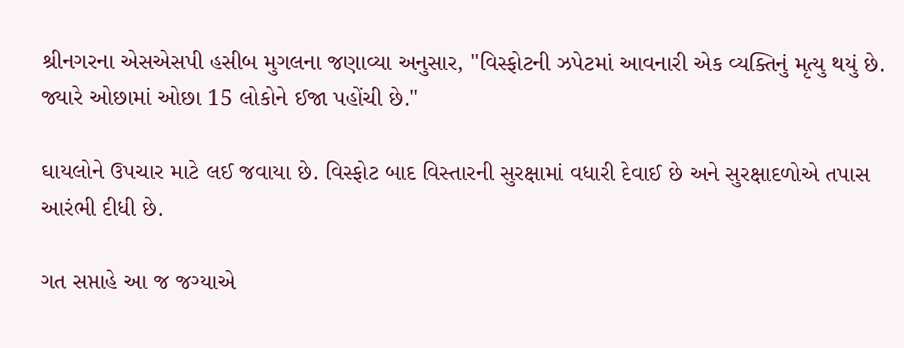શ્રીનગરના એસએસપી હસીબ મુગલના જણાવ્યા અનુસાર, "વિસ્ફોટની ઝપેટમાં આવનારી એક વ્યક્તિનું મૃત્યુ થયું છે. જ્યારે ઓછામાં ઓછા 15 લોકોને ઈજા પહોંચી છે."

ઘાયલોને ઉપચાર માટે લઈ જવાયા છે. વિસ્ફોટ બાદ વિસ્તારની સુરક્ષામાં વધારી દેવાઈ છે અને સુરક્ષાદળોએ તપાસ આરંભી દીધી છે.

ગત સપ્તાહે આ જ જગ્યાએ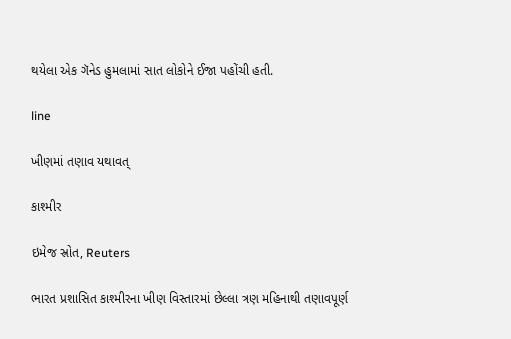થયેલા એક ગૅનેડ હુમલામાં સાત લોકોને ઈજા પહોંચી હતી.

line

ખીણમાં તણાવ યથાવત્

કાશ્મીર

ઇમેજ સ્રોત, Reuters

ભારત પ્રશાસિત કાશ્મીરના ખીણ વિસ્તારમાં છેલ્લા ત્રણ મહિનાથી તણાવપૂર્ણ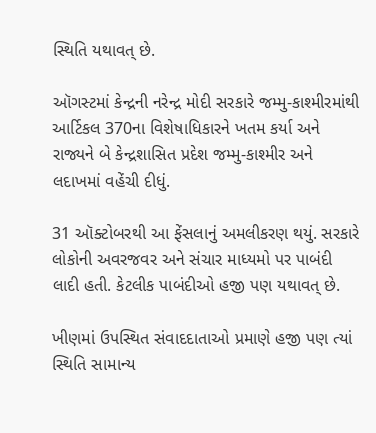સ્થિતિ યથાવત્ છે.

ઑગસ્ટમાં કેન્દ્રની નરેન્દ્ર મોદી સરકારે જમ્મુ-કાશ્મીરમાંથી આર્ટિકલ 370ના વિશેષાધિકારને ખતમ કર્યા અને રાજ્યને બે કેન્દ્રશાસિત પ્રદેશ જમ્મુ-કાશ્મીર અને લદાખમાં વહેંચી દીધું.

31 ઑક્ટોબરથી આ ફેંસલાનું અમલીકરણ થયું. સરકારે લોકોની અવરજવર અને સંચાર માધ્યમો પર પાબંદી લાદી હતી. કેટલીક પાબંદીઓ હજી પણ યથાવત્ છે.

ખીણમાં ઉપસ્થિત સંવાદદાતાઓ પ્રમાણે હજી પણ ત્યાં સ્થિતિ સામાન્ય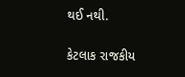થઈ નથી.

કેટલાક રાજકીય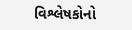વિશ્લેષકોનો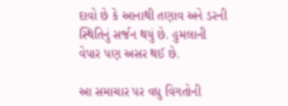દાવો છે કે આનાથી તણાવ અને ડરની સ્થિતિનું સર્જન થયું છે. હુમલાની વેપાર પણ અસર થઈ છે.

આ સમાચાર પર વધુ વિગતોની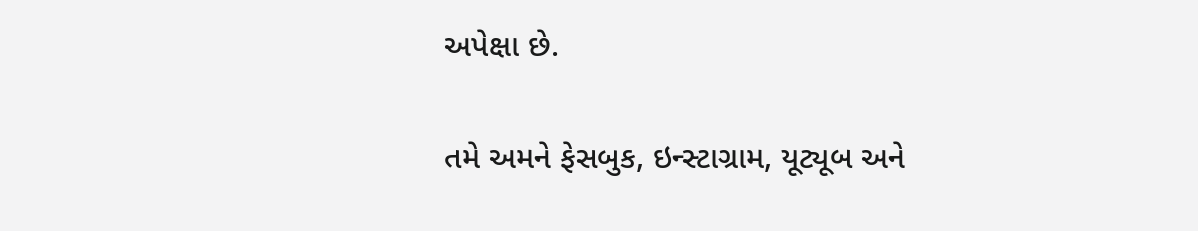અપેક્ષા છે.

તમે અમને ફેસબુક, ઇન્સ્ટાગ્રામ, યૂટ્યૂબ અને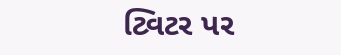ટ્વિટર પર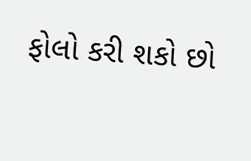ફોલો કરી શકો છો